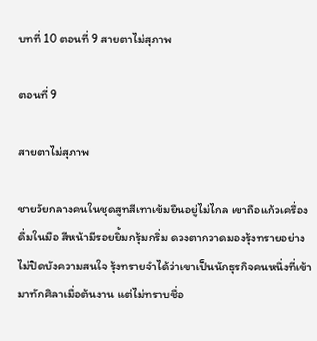บทที่ 10 ตอนที่ 9 สายตาไม่สุภาพ

ตอนที่ 9

สายตาไม่สุภาพ

ชายวัยกลางคนในชุดสูทสีเทาเข้มยืนอยู่ไม่ไกล เขาถือแก้วเครื่องดื่มในมือ สีหน้ามีรอยยิ้มกรุ้มกริ่ม ดวงตากวาดมองรุ้งทรายอย่างไม่ปิดบังความสนใจ รุ้งทรายจำได้ว่าเขาเป็นนักธุรกิจคนหนึ่งที่เข้ามาทักศิลาเมื่อต้นงาน แต่ไม่ทราบชื่อ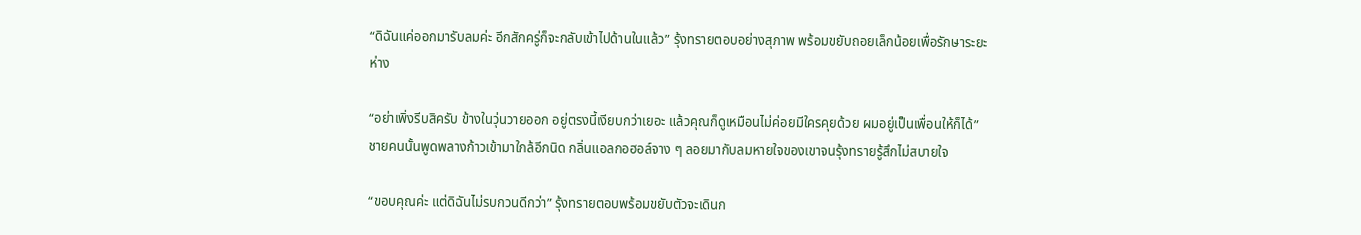“ดิฉันแค่ออกมารับลมค่ะ อีกสักครู่ก็จะกลับเข้าไปด้านในแล้ว” รุ้งทรายตอบอย่างสุภาพ พร้อมขยับถอยเล็กน้อยเพื่อรักษาระยะห่าง

“อย่าเพิ่งรีบสิครับ ข้างในวุ่นวายออก อยู่ตรงนี้เงียบกว่าเยอะ แล้วคุณก็ดูเหมือนไม่ค่อยมีใครคุยด้วย ผมอยู่เป็นเพื่อนให้ก็ได้” ชายคนนั้นพูดพลางก้าวเข้ามาใกล้อีกนิด กลิ่นแอลกอฮอล์จาง ๆ ลอยมากับลมหายใจของเขาจนรุ้งทรายรู้สึกไม่สบายใจ

“ขอบคุณค่ะ แต่ดิฉันไม่รบกวนดีกว่า” รุ้งทรายตอบพร้อมขยับตัวจะเดินก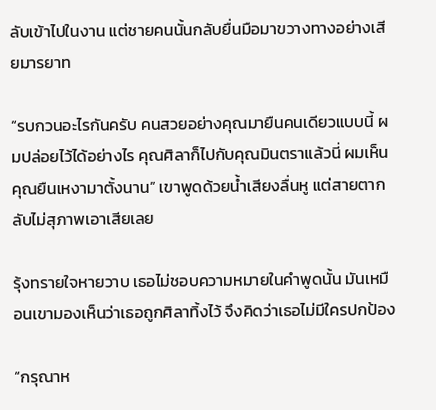ลับเข้าไปในงาน แต่ชายคนนั้นกลับยื่นมือมาขวางทางอย่างเสียมารยาท

“รบกวนอะไรกันครับ คนสวยอย่างคุณมายืนคนเดียวแบบนี้ ผมปล่อยไว้ได้อย่างไร คุณศิลาก็ไปกับคุณมินตราแล้วนี่ ผมเห็นคุณยืนเหงามาตั้งนาน” เขาพูดด้วยน้ำเสียงลื่นหู แต่สายตากลับไม่สุภาพเอาเสียเลย

รุ้งทรายใจหายวาบ เธอไม่ชอบความหมายในคำพูดนั้น มันเหมือนเขามองเห็นว่าเธอถูกศิลาทิ้งไว้ จึงคิดว่าเธอไม่มีใครปกป้อง

“กรุณาห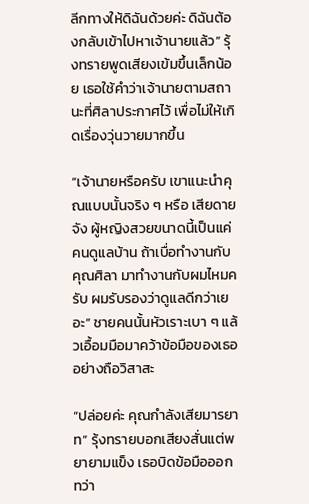ลีกทางให้ดิฉันด้วยค่ะ ดิฉันต้องกลับเข้าไปหาเจ้านายแล้ว” รุ้งทรายพูดเสียงเข้มขึ้นเล็กน้อย เธอใช้คำว่าเจ้านายตามสถานะที่ศิลาประกาศไว้ เพื่อไม่ให้เกิดเรื่องวุ่นวายมากขึ้น

“เจ้านายหรือครับ เขาแนะนำคุณแบบนั้นจริง ๆ หรือ เสียดายจัง ผู้หญิงสวยขนาดนี้เป็นแค่คนดูแลบ้าน ถ้าเบื่อทำงานกับคุณศิลา มาทำงานกับผมไหมครับ ผมรับรองว่าดูแลดีกว่าเยอะ” ชายคนนั้นหัวเราะเบา ๆ แล้วเอื้อมมือมาคว้าข้อมือของเธออย่างถือวิสาสะ

“ปล่อยค่ะ คุณกำลังเสียมารยาท” รุ้งทรายบอกเสียงสั่นแต่พยายามแข็ง เธอบิดข้อมือออก ทว่า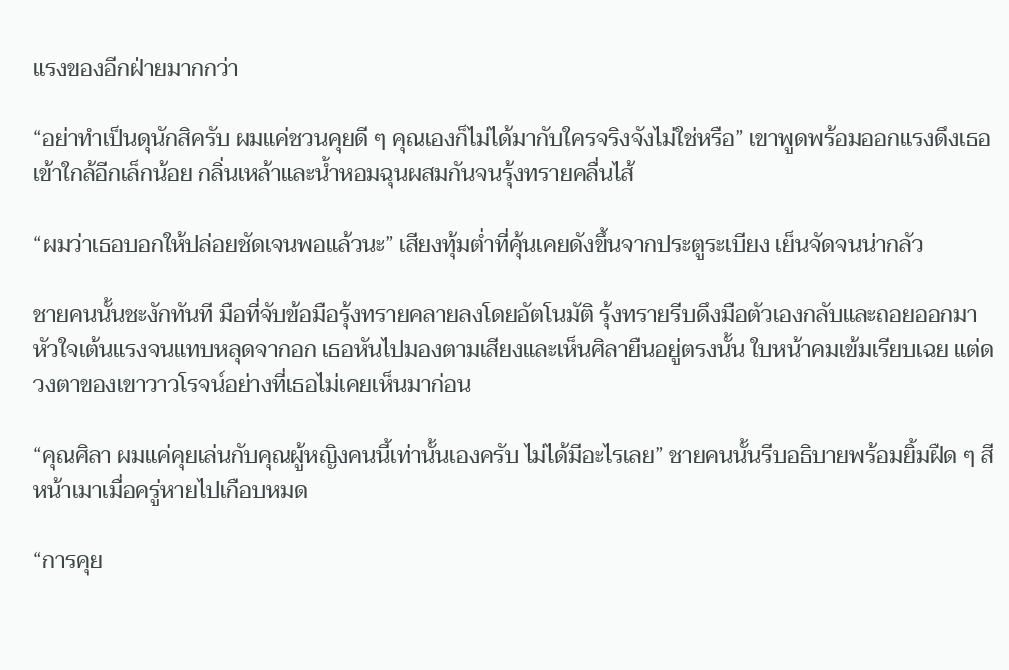แรงของอีกฝ่ายมากกว่า

“อย่าทำเป็นดุนักสิครับ ผมแค่ชวนคุยดี ๆ คุณเองก็ไม่ได้มากับใครจริงจังไม่ใช่หรือ” เขาพูดพร้อมออกแรงดึงเธอเข้าใกล้อีกเล็กน้อย กลิ่นเหล้าและน้ำหอมฉุนผสมกันจนรุ้งทรายคลื่นไส้

“ผมว่าเธอบอกให้ปล่อยชัดเจนพอแล้วนะ” เสียงทุ้มต่ำที่คุ้นเคยดังขึ้นจากประตูระเบียง เย็นจัดจนน่ากลัว

ชายคนนั้นชะงักทันที มือที่จับข้อมือรุ้งทรายคลายลงโดยอัตโนมัติ รุ้งทรายรีบดึงมือตัวเองกลับและถอยออกมา หัวใจเต้นแรงจนแทบหลุดจากอก เธอหันไปมองตามเสียงและเห็นศิลายืนอยู่ตรงนั้น ใบหน้าคมเข้มเรียบเฉย แต่ดวงตาของเขาวาวโรจน์อย่างที่เธอไม่เคยเห็นมาก่อน

“คุณศิลา ผมแค่คุยเล่นกับคุณผู้หญิงคนนี้เท่านั้นเองครับ ไม่ได้มีอะไรเลย” ชายคนนั้นรีบอธิบายพร้อมยิ้มฝืด ๆ สีหน้าเมาเมื่อครู่หายไปเกือบหมด

“การคุย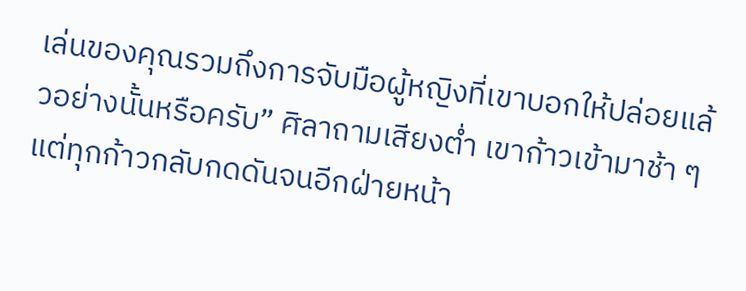เล่นของคุณรวมถึงการจับมือผู้หญิงที่เขาบอกให้ปล่อยแล้วอย่างนั้นหรือครับ” ศิลาถามเสียงต่ำ เขาก้าวเข้ามาช้า ๆ แต่ทุกก้าวกลับกดดันจนอีกฝ่ายหน้า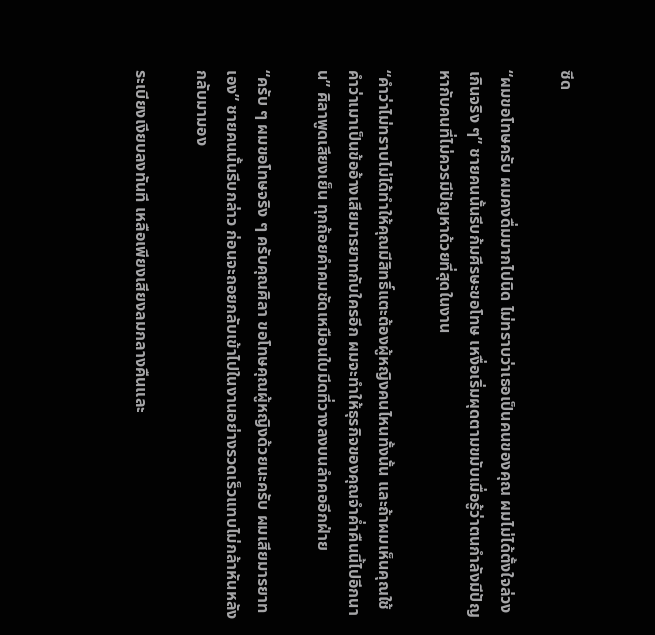ซีด

“ผมขอโทษครับ ผมคงดื่มมากไปนิด ไม่ทราบว่าเธอเป็นคนของคุณ ผมไม่ได้ตั้งใจล่วงเกินจริง ๆ” ชายคนนั้นรีบก้มศีรษะขอโทษ เหงื่อเริ่มผุดตามขมับเมื่อรู้ว่าตนกำลังมีปัญหากับคนที่ไม่ควรมีปัญหาด้วยที่สุดในงาน

“คำว่าไม่ทราบไม่ได้ทำให้คุณมีสิทธิ์แตะต้องผู้หญิงคนไหนทั้งนั้น และถ้าผมเห็นคุณใช้คำว่าเมาเป็นข้ออ้างเสียมารยาทกับใครอีก ผมจะทำให้ธุรกิจของคุณจำค่ำคืนนี้ไปอีกนาน” ศิลาพูดเสียงเย็น ทุกถ้อยคำคมชัดเหมือนใบมีดที่วางลงบนลำคออีกฝ่าย

“ครับ ๆ ผมขอโทษจริง ๆ ครับคุณศิลา ขอโทษคุณผู้หญิงด้วยนะครับ ผมเสียมารยาทเอง” ชายคนนั้นรีบกล่าว ก่อนจะถอยกลับเข้าไปในงานอย่างรวดเร็วแทบไม่กล้าหันหลังกลับมามอง

ระเบียงเงียบลงทันที เหลือเพียงเสียงลมกลางคืนและ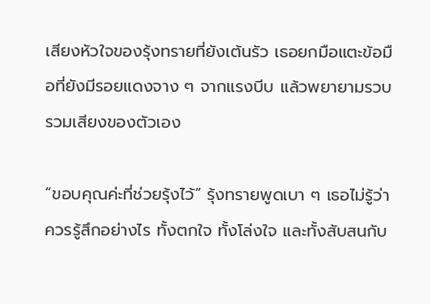เสียงหัวใจของรุ้งทรายที่ยังเต้นรัว เธอยกมือแตะข้อมือที่ยังมีรอยแดงจาง ๆ จากแรงบีบ แล้วพยายามรวบรวมเสียงของตัวเอง

“ขอบคุณค่ะที่ช่วยรุ้งไว้” รุ้งทรายพูดเบา ๆ เธอไม่รู้ว่าควรรู้สึกอย่างไร ทั้งตกใจ ทั้งโล่งใจ และทั้งสับสนกับ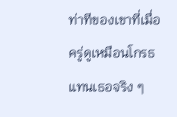ท่าทีของเขาที่เมื่อครู่ดูเหมือนโกรธแทนเธอจริง ๆ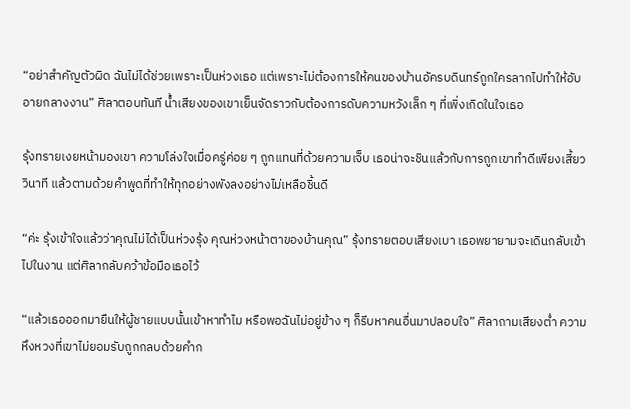“อย่าสำคัญตัวผิด ฉันไม่ได้ช่วยเพราะเป็นห่วงเธอ แต่เพราะไม่ต้องการให้คนของบ้านอัครบดินทร์ถูกใครลากไปทำให้อับอายกลางงาน” ศิลาตอบทันที น้ำเสียงของเขาเย็นจัดราวกับต้องการดับความหวังเล็ก ๆ ที่เพิ่งเกิดในใจเธอ

รุ้งทรายเงยหน้ามองเขา ความโล่งใจเมื่อครู่ค่อย ๆ ถูกแทนที่ด้วยความเจ็บ เธอน่าจะชินแล้วกับการถูกเขาทำดีเพียงเสี้ยววินาที แล้วตามด้วยคำพูดที่ทำให้ทุกอย่างพังลงอย่างไม่เหลือชิ้นดี

“ค่ะ รุ้งเข้าใจแล้วว่าคุณไม่ได้เป็นห่วงรุ้ง คุณห่วงหน้าตาของบ้านคุณ” รุ้งทรายตอบเสียงเบา เธอพยายามจะเดินกลับเข้าไปในงาน แต่ศิลากลับคว้าข้อมือเธอไว้

“แล้วเธอออกมายืนให้ผู้ชายแบบนั้นเข้าหาทำไม หรือพอฉันไม่อยู่ข้าง ๆ ก็รีบหาคนอื่นมาปลอบใจ” ศิลาถามเสียงต่ำ ความหึงหวงที่เขาไม่ยอมรับถูกกลบด้วยคำก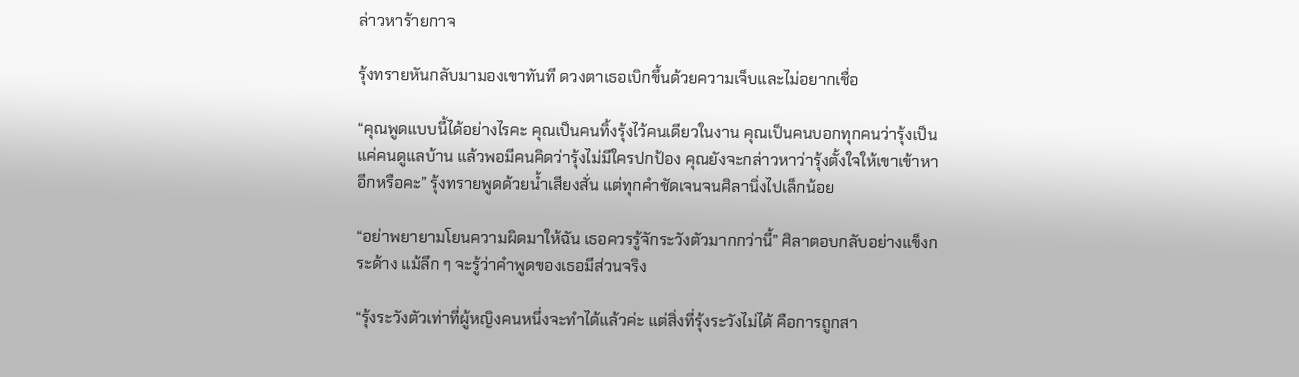ล่าวหาร้ายกาจ

รุ้งทรายหันกลับมามองเขาทันที ดวงตาเธอเบิกขึ้นด้วยความเจ็บและไม่อยากเชื่อ

“คุณพูดแบบนี้ได้อย่างไรคะ คุณเป็นคนทิ้งรุ้งไว้คนเดียวในงาน คุณเป็นคนบอกทุกคนว่ารุ้งเป็นแค่คนดูแลบ้าน แล้วพอมีคนคิดว่ารุ้งไม่มีใครปกป้อง คุณยังจะกล่าวหาว่ารุ้งตั้งใจให้เขาเข้าหาอีกหรือคะ” รุ้งทรายพูดด้วยน้ำเสียงสั่น แต่ทุกคำชัดเจนจนศิลานิ่งไปเล็กน้อย

“อย่าพยายามโยนความผิดมาให้ฉัน เธอควรรู้จักระวังตัวมากกว่านี้” ศิลาตอบกลับอย่างแข็งกระด้าง แม้ลึก ๆ จะรู้ว่าคำพูดของเธอมีส่วนจริง

“รุ้งระวังตัวเท่าที่ผู้หญิงคนหนึ่งจะทำได้แล้วค่ะ แต่สิ่งที่รุ้งระวังไม่ได้ คือการถูกสา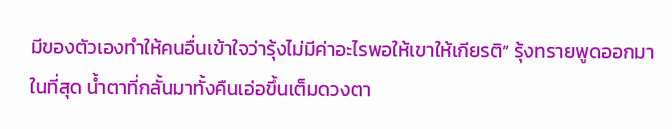มีของตัวเองทำให้คนอื่นเข้าใจว่ารุ้งไม่มีค่าอะไรพอให้เขาให้เกียรติ” รุ้งทรายพูดออกมาในที่สุด น้ำตาที่กลั้นมาทั้งคืนเอ่อขึ้นเต็มดวงตา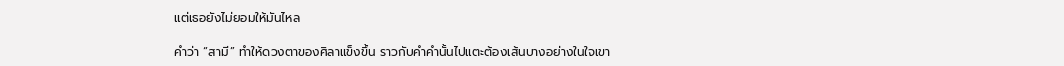แต่เธอยังไม่ยอมให้มันไหล

คำว่า “สามี” ทำให้ดวงตาของศิลาแข็งขึ้น ราวกับคำคำนั้นไปแตะต้องเส้นบางอย่างในใจเขา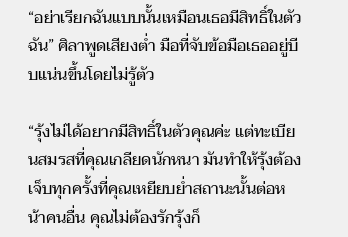“อย่าเรียกฉันแบบนั้นเหมือนเธอมีสิทธิ์ในตัวฉัน” ศิลาพูดเสียงต่ำ มือที่จับข้อมือเธออยู่บีบแน่นขึ้นโดยไม่รู้ตัว

“รุ้งไม่ได้อยากมีสิทธิ์ในตัวคุณค่ะ แต่ทะเบียนสมรสที่คุณเกลียดนักหนา มันทำให้รุ้งต้องเจ็บทุกครั้งที่คุณเหยียบย่ำสถานะนั้นต่อหน้าคนอื่น คุณไม่ต้องรักรุ้งก็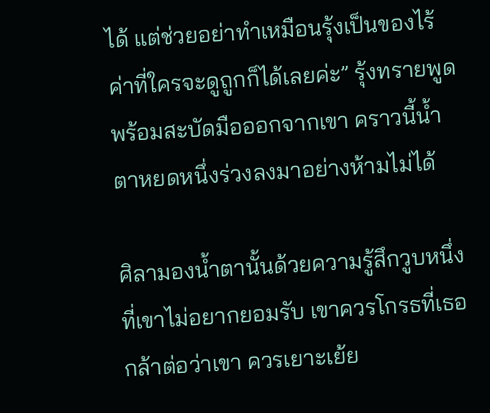ได้ แต่ช่วยอย่าทำเหมือนรุ้งเป็นของไร้ค่าที่ใครจะดูถูกก็ได้เลยค่ะ” รุ้งทรายพูดพร้อมสะบัดมือออกจากเขา คราวนี้น้ำตาหยดหนึ่งร่วงลงมาอย่างห้ามไม่ได้

ศิลามองน้ำตานั้นด้วยความรู้สึกวูบหนึ่งที่เขาไม่อยากยอมรับ เขาควรโกรธที่เธอกล้าต่อว่าเขา ควรเยาะเย้ย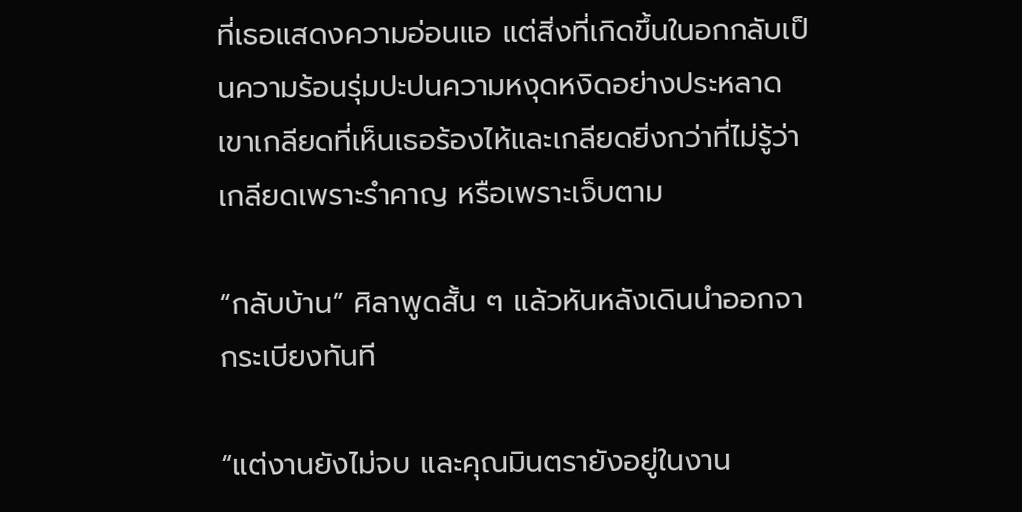ที่เธอแสดงความอ่อนแอ แต่สิ่งที่เกิดขึ้นในอกกลับเป็นความร้อนรุ่มปะปนความหงุดหงิดอย่างประหลาด เขาเกลียดที่เห็นเธอร้องไห้และเกลียดยิ่งกว่าที่ไม่รู้ว่าเกลียดเพราะรำคาญ หรือเพราะเจ็บตาม

“กลับบ้าน” ศิลาพูดสั้น ๆ แล้วหันหลังเดินนำออกจากระเบียงทันที

“แต่งานยังไม่จบ และคุณมินตรายังอยู่ในงาน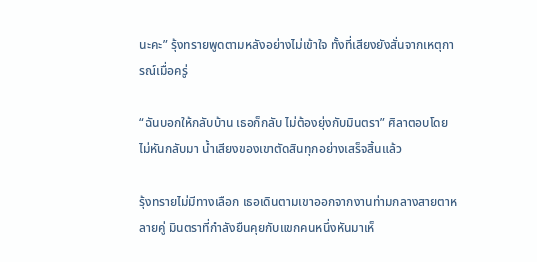นะคะ” รุ้งทรายพูดตามหลังอย่างไม่เข้าใจ ทั้งที่เสียงยังสั่นจากเหตุการณ์เมื่อครู่

“ฉันบอกให้กลับบ้าน เธอก็กลับ ไม่ต้องยุ่งกับมินตรา” ศิลาตอบโดยไม่หันกลับมา น้ำเสียงของเขาตัดสินทุกอย่างเสร็จสิ้นแล้ว

รุ้งทรายไม่มีทางเลือก เธอเดินตามเขาออกจากงานท่ามกลางสายตาหลายคู่ มินตราที่กำลังยืนคุยกับแขกคนหนึ่งหันมาเห็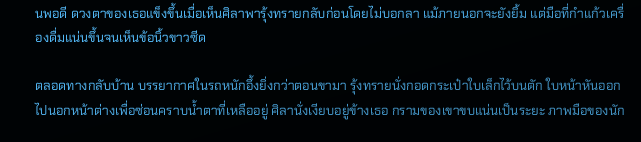นพอดี ดวงตาของเธอแข็งขึ้นเมื่อเห็นศิลาพารุ้งทรายกลับก่อนโดยไม่บอกลา แม้ภายนอกจะยังยิ้ม แต่มือที่กำแก้วเครื่องดื่มแน่นขึ้นจนเห็นข้อนิ้วขาวซีด

ตลอดทางกลับบ้าน บรรยากาศในรถหนักอึ้งยิ่งกว่าตอนขามา รุ้งทรายนั่งกอดกระเป๋าใบเล็กไว้บนตัก ใบหน้าหันออกไปนอกหน้าต่างเพื่อซ่อนคราบน้ำตาที่เหลืออยู่ ศิลานั่งเงียบอยู่ข้างเธอ กรามของเขาขบแน่นเป็นระยะ ภาพมือของนัก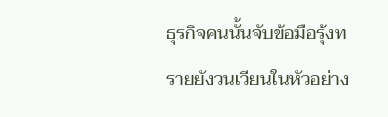ธุรกิจคนนั้นจับข้อมือรุ้งทรายยังวนเวียนในหัวอย่าง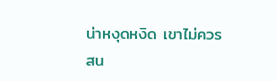น่าหงุดหงิด เขาไม่ควรสน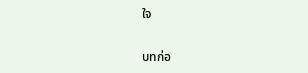ใจ

บทก่อ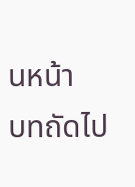นหน้า
บทถัดไป